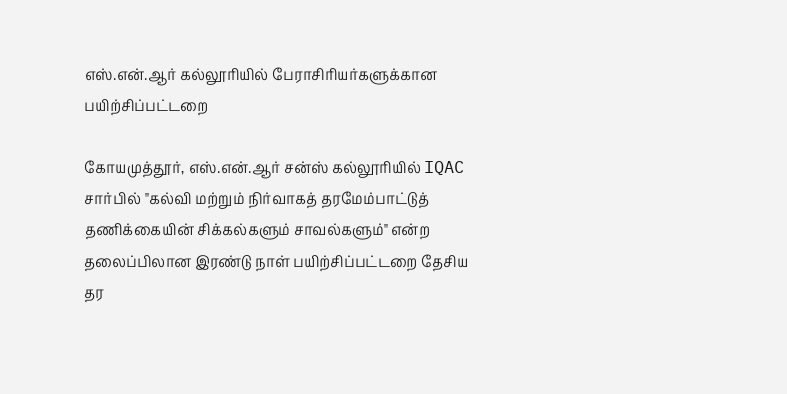எஸ்.என்.ஆர் கல்லூரியில் பேராசிரியர்களுக்கான பயிற்சிப்பட்டறை

கோயமுத்தூர், எஸ்.என்.ஆர் சன்ஸ் கல்லூரியில் IQAC சார்பில் "கல்வி மற்றும் நிர்வாகத் தரமேம்பாட்டுத் தணிக்கையின் சிக்கல்களும் சாவல்களும்" என்ற தலைப்பிலான இரண்டு நாள் பயிற்சிப்பட்டறை தேசிய தர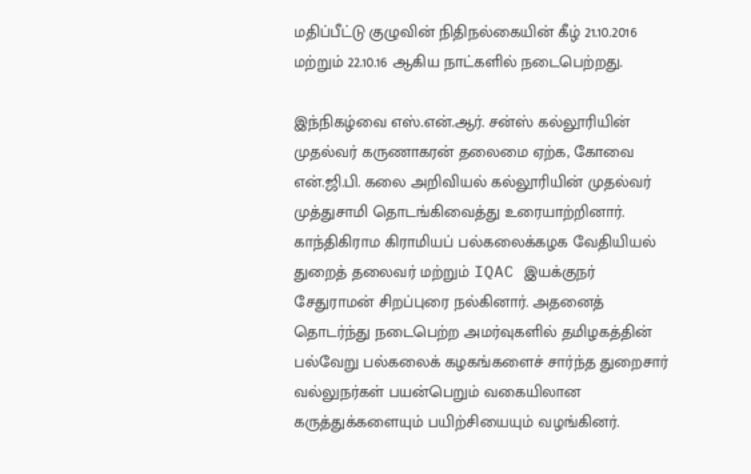மதிப்பீட்டு குழுவின் நிதிநல்கையின் கீழ் 21.10.2016 மற்றும் 22.10.16 ஆகிய நாட்களில் நடைபெற்றது.

இந்நிகழ்வை எஸ்.என்.ஆர். சன்ஸ் கல்லூரியின் முதல்வர் கருணாகரன் தலைமை ஏற்க, கோவை என்.ஜி.பி. கலை அறிவியல் கல்லூரியின் முதல்வர் முத்துசாமி தொடங்கிவைத்து உரையாற்றினார். காந்திகிராம கிராமியப் பல்கலைக்கழக வேதியியல் துறைத் தலைவர் மற்றும் IQAC இயக்குநர் சேதுராமன் சிறப்புரை நல்கினார். அதனைத் தொடர்ந்து நடைபெற்ற அமர்வுகளில் தமிழகத்தின் பல்வேறு பல்கலைக் கழகங்களைச் சார்ந்த துறைசார் வல்லுநர்கள் பயன்பெறும் வகையிலான கருத்துக்களையும் பயிற்சியையும் வழங்கினர்.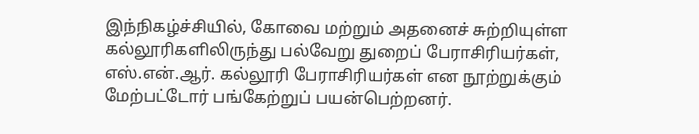இந்நிகழ்ச்சியில், கோவை மற்றும் அதனைச் சுற்றியுள்ள கல்லூரிகளிலிருந்து பல்வேறு துறைப் பேராசிரியர்கள், எஸ்.என்.ஆர். கல்லூரி பேராசிரியர்கள் என நூற்றுக்கும் மேற்பட்டோர் பங்கேற்றுப் பயன்பெற்றனர்.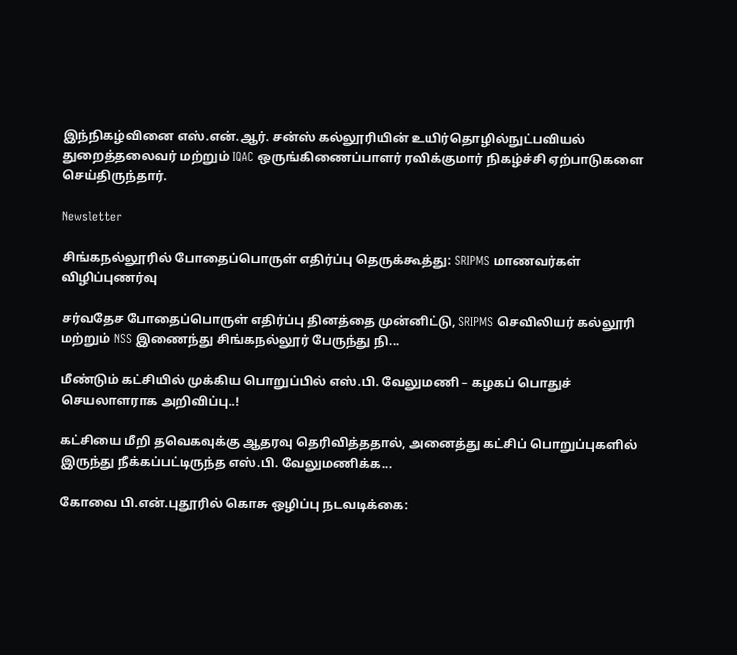இந்நிகழ்வினை எஸ்.என்.ஆர். சன்ஸ் கல்லூரியின் உயிர்தொழில்நுட்பவியல் துறைத்தலைவர் மற்றும் IQAC ஒருங்கிணைப்பாளர் ரவிக்குமார் நிகழ்ச்சி ஏற்பாடுகளை செய்திருந்தார்.

Newsletter

சிங்கநல்லூரில் போதைப்பொருள் எதிர்ப்பு தெருக்கூத்து: SRIPMS மாணவர்கள் விழிப்புணர்வு

சர்வதேச போதைப்பொருள் எதிர்ப்பு தினத்தை முன்னிட்டு, SRIPMS செவிலியர் கல்லூரி மற்றும் NSS இணைந்து சிங்கநல்லூர் பேருந்து நி...

மீண்டும் கட்சியில் முக்கிய பொறுப்பில் எஸ்.பி. வேலுமணி – கழகப் பொதுச் செயலாளராக அறிவிப்பு..!

கட்சியை மீறி தவெகவுக்கு ஆதரவு தெரிவித்ததால், அனைத்து கட்சிப் பொறுப்புகளில் இருந்து நீக்கப்பட்டிருந்த எஸ்.பி. வேலுமணிக்க...

கோவை பி.என்.புதூரில் கொசு ஒழிப்பு நடவடிக்கை: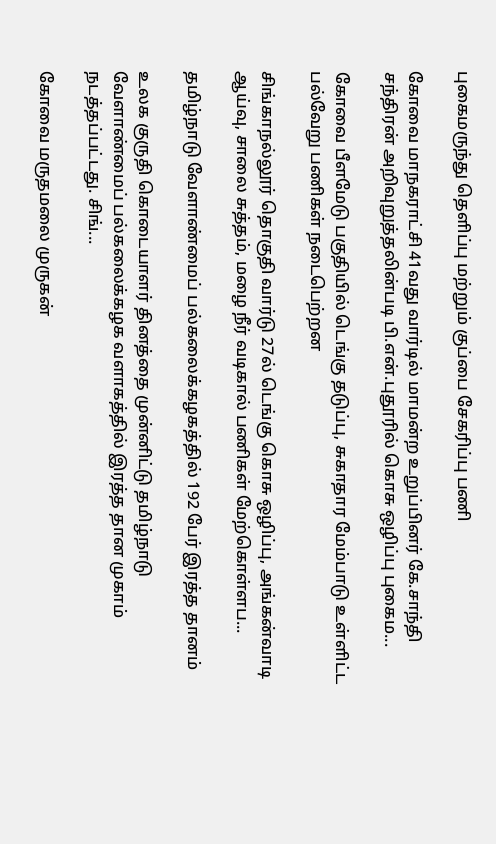புகைமருந்து தெளிப்பு மற்றும் குப்பை சேகரிப்பு பணி

கோவை மாநகராட்சி 41வது வார்டில் மாமன்ற உறுப்பினர் கே.சாந்தி சந்திரன் அறிவுறுத்தலின்படி பி.என்.புதூரில் கொசு ஒழிப்பு புகைம...

கோவை பீளமேடு பகுதியில் டெங்கு தடுப்பு, சுகாதார மேம்பாடு உள்ளிட்ட பல்வேறு பணிகள் நடைபெற்றன

சிங்காநல்லூர் தொகுதி வார்டு 27ல் டெங்கு கொசு ஒழிப்பு, அங்கன்வாடி ஆய்வு, சாலை சுத்தம், மழை நீர் வடிகால் பணிகள் மேற்கொள்ளப...

தமிழ்நாடு வேளாண்மைப் பல்கலைக்கழகத்தில் 192 பேர் இரத்த தானம்

உலக குருதி கொடையாளர் தினத்தை முன்னிட்டு தமிழ்நாடு வேளாண்மைப் பல்கலைக்கழக வளாகத்தில் இரத்த தான முகாம் நடத்தப்பட்டது. சிங்...

கோவை மருதமலை முருகன்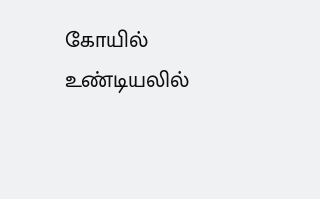கோயில் உண்டியலில்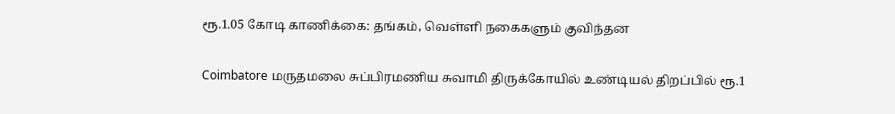ரூ.1.05 கோடி காணிக்கை: தங்கம், வெள்ளி நகைகளும் குவிந்தன

Coimbatore மருதமலை சுப்பிரமணிய சுவாமி திருக்கோயில் உண்டியல் திறப்பில் ரூ.1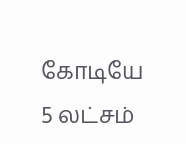கோடியே 5 லட்சம்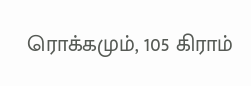ரொக்கமும், 105 கிராம்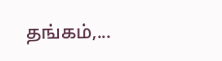தங்கம்,...